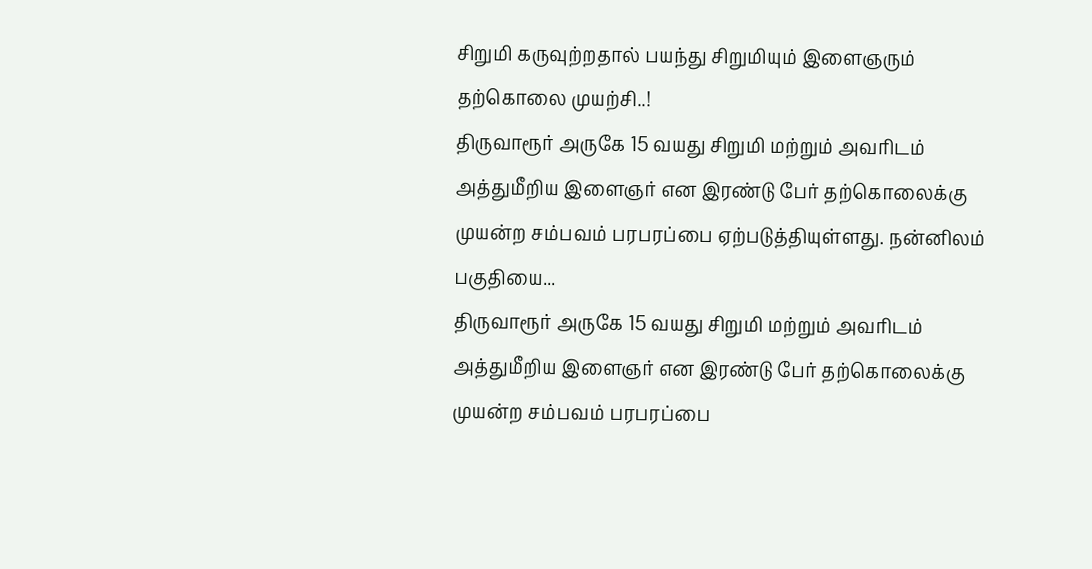சிறுமி கருவுற்றதால் பயந்து சிறுமியும் இளைஞரும் தற்கொலை முயற்சி..!
திருவாரூர் அருகே 15 வயது சிறுமி மற்றும் அவரிடம் அத்துமீறிய இளைஞர் என இரண்டு பேர் தற்கொலைக்கு முயன்ற சம்பவம் பரபரப்பை ஏற்படுத்தியுள்ளது. நன்னிலம் பகுதியை...
திருவாரூர் அருகே 15 வயது சிறுமி மற்றும் அவரிடம் அத்துமீறிய இளைஞர் என இரண்டு பேர் தற்கொலைக்கு முயன்ற சம்பவம் பரபரப்பை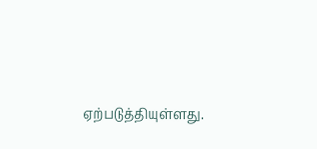ஏற்படுத்தியுள்ளது.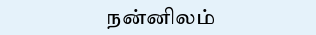நன்னிலம்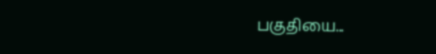பகுதியை...